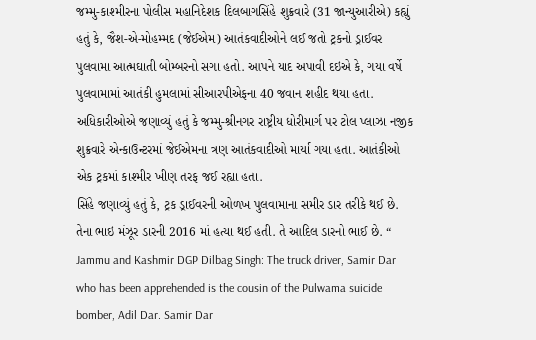જમ્મુ-કાશ્મીરના પોલીસ મહાનિદેશક દિલબાગસિંહે શુક્રવારે (31 જાન્યુઆરીએ) કહ્યું હતું કે, જૈશ-એ-મોહમ્મદ (જેઈએમ) આતંકવાદીઓને લઈ જતો ટ્રકનો ડ્રાઈવર પુલવામા આત્મઘાતી બોમ્બરનો સગા હતો. આપને યાદ અપાવી દઇએ કે, ગયા વર્ષે પુલવામામાં આતંકી હુમલામાં સીઆરપીએફના 40 જવાન શહીદ થયા હતા.
અધિકારીઓએ જણાવ્યું હતું કે જમ્મુ-શ્રીનગર રાષ્ટ્રીય ધોરીમાર્ગ પર ટોલ પ્લાઝા નજીક શુક્રવારે એન્કાઉન્ટરમાં જેઈએમના ત્રણ આતંકવાદીઓ માર્યા ગયા હતા. આતંકીઓ એક ટ્રકમાં કાશ્મીર ખીણ તરફ જઈ રહ્યા હતા.
સિંહે જણાવ્યું હતું કે, ટ્રક ડ્રાઈવરની ઓળખ પુલવામાના સમીર ડાર તરીકે થઈ છે. તેના ભાઇ મંઝૂર ડારની 2016 માં હત્યા થઈ હતી. તે આદિલ ડારનો ભાઈ છે. “
Jammu and Kashmir DGP Dilbag Singh: The truck driver, Samir Dar who has been apprehended is the cousin of the Pulwama suicide bomber, Adil Dar. Samir Dar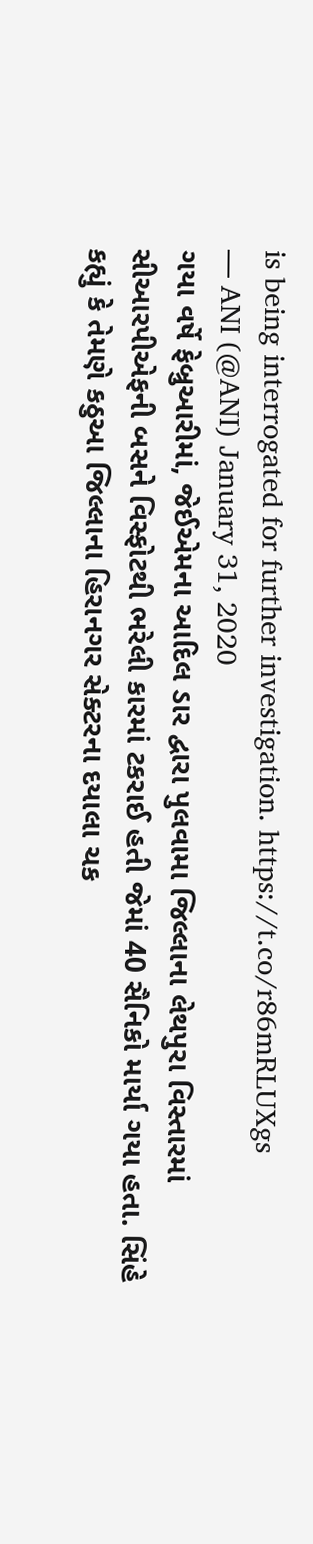is being interrogated for further investigation. https://t.co/r86mRLUXgs
— ANI (@ANI) January 31, 2020
ગયા વર્ષે ફેબ્રુઆરીમાં, જેઈએમના આદિલ ડાર દ્વારા પુલવામા જિલ્લાના લેથપુરા વિસ્તારમાં સીઆરપીએફની બસને વિસ્ફોટથી ભરેલી કારમાં ટકરાઈ હતી જેમાં 40 સૈનિકો માર્યા ગયા હતા. સિંહે કહ્યું કે તેમણે કઠુઆ જિલ્લાના હિરાનગર સેક્ટરના દયાલા ચક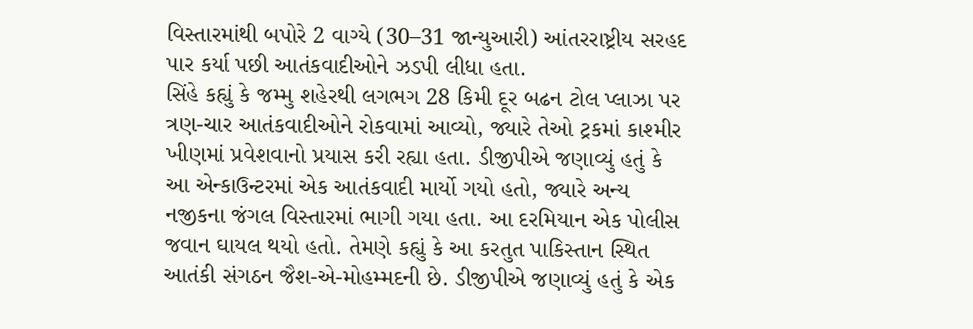વિસ્તારમાંથી બપોરે 2 વાગ્યે (30–31 જાન્યુઆરી) આંતરરાષ્ટ્રીય સરહદ પાર કર્યા પછી આતંકવાદીઓને ઝડપી લીધા હતા.
સિંહે કહ્યું કે જમ્મુ શહેરથી લગભગ 28 કિમી દૂર બઢન ટોલ પ્લાઝા પર ત્રણ-ચાર આતંકવાદીઓને રોકવામાં આવ્યો, જ્યારે તેઓ ટ્રકમાં કાશ્મીર ખીણમાં પ્રવેશવાનો પ્રયાસ કરી રહ્યા હતા. ડીજીપીએ જણાવ્યું હતું કે આ એન્કાઉન્ટરમાં એક આતંકવાદી માર્યો ગયો હતો, જ્યારે અન્ય નજીકના જંગલ વિસ્તારમાં ભાગી ગયા હતા. આ દરમિયાન એક પોલીસ જવાન ઘાયલ થયો હતો. તેમણે કહ્યું કે આ કરતુત પાકિસ્તાન સ્થિત આતંકી સંગઠન જૈશ-એ-મોહમ્મદની છે. ડીજીપીએ જણાવ્યું હતું કે એક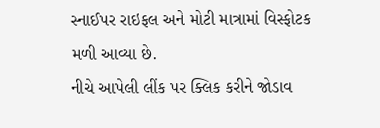સ્નાઈપર રાઇફલ અને મોટી માત્રામાં વિસ્ફોટક મળી આવ્યા છે.
નીચે આપેલી લીંક પર ક્લિક કરીને જોડાવ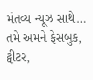મંતવ્ય ન્યૂઝ સાથે…
તમે અમને ફેસબુક, ટ્વીટર,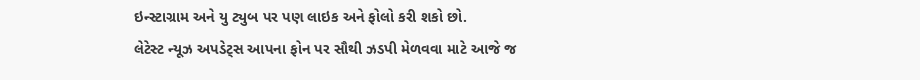ઇન્સ્ટાગ્રામ અને યુ ટ્યુબ પર પણ લાઇક અને ફોલો કરી શકો છો.
લેટેસ્ટ ન્યૂઝ અપડેટ્સ આપના ફોન પર સૌથી ઝડપી મેળવવા માટે આજે જ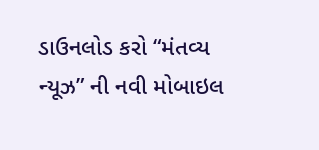ડાઉનલોડ કરો “મંતવ્ય ન્યૂઝ” ની નવી મોબાઇલ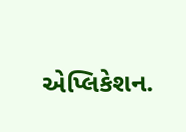એપ્લિકેશન.